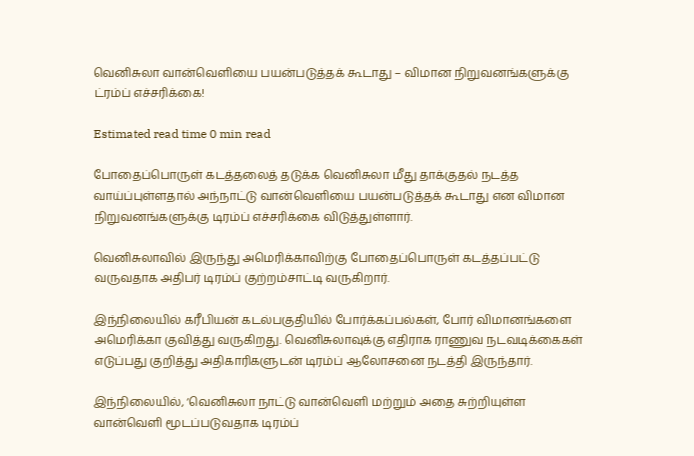வெனிசுலா வான்வெளியை பயன்படுத்தக் கூடாது – விமான நிறுவனங்களுக்கு ட்ரம்ப் எச்சரிக்கை!

Estimated read time 0 min read

போதைப்பொருள் கடத்தலைத் தடுக்க வெனிசுலா மீது தாக்குதல் நடத்த வாய்ப்புள்ளதால் அந்நாட்டு வான்வெளியை பயன்படுத்தக் கூடாது என விமான நிறுவனங்களுக்கு டிரம்ப் எச்சரிக்கை விடுத்துள்ளார்.

வெனிசுலாவில் இருந்து அமெரிக்காவிற்கு போதைப்பொருள் கடத்தப்பட்டு வருவதாக அதிபர் டிரம்ப் குற்றம்சாட்டி வருகிறார்.

இந்நிலையில் கரீபியன் கடல்பகுதியில் போர்க்கப்பல்கள், போர் விமானங்களை அமெரிக்கா குவித்து வருகிறது. வெனிசுலாவுக்கு எதிராக ராணுவ நடவடிக்கைகள் எடுப்பது குறித்து அதிகாரிகளுடன் டிரம்ப் ஆலோசனை நடத்தி இருந்தார்.

இந்நிலையில், ‘வெனிசுலா நாட்டு வான்வெளி மற்றும் அதை சுற்றியுள்ள வான்வெளி மூடப்படுவதாக டிரம்ப்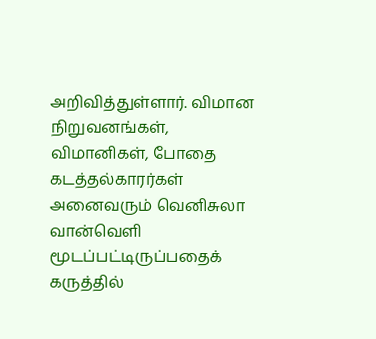அறிவித்துள்ளார். விமான நிறுவனங்கள், விமானிகள், போதை கடத்தல்காரர்கள் அனைவரும் வெனிசுலா வான்வெளி மூடப்பட்டிருப்பதைக் கருத்தில்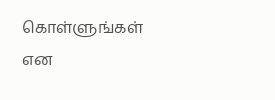கொள்ளுங்கள் என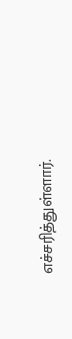எச்சரித்துள்ளார்.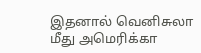இதனால் வெனிசுலா மீது அமெரிக்கா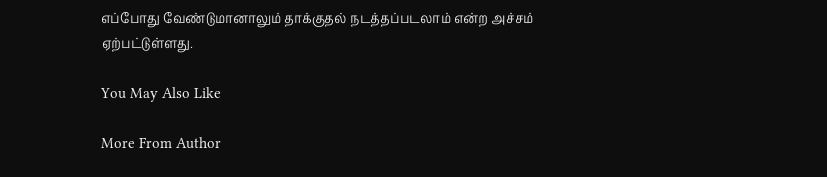எப்போது வேண்டுமானாலும் தாக்குதல் நடத்தப்படலாம் என்ற அச்சம் ஏற்பட்டுள்ளது.

You May Also Like

More From Author